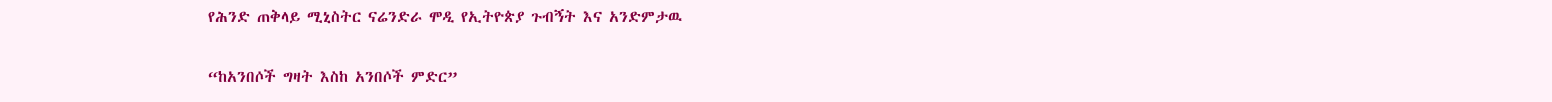የሕንድ ጠቅላይ ሚኒስትር ናሬንድራ ሞዲ የኢትዮጵያ ጉብኝት እና አንድምታዉ

“ከአንበሶች ግዛት እስከ አንበሶች ምድር”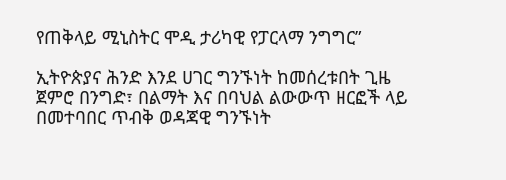የጠቅላይ ሚኒስትር ሞዲ ታሪካዊ የፓርላማ ንግግር”

ኢትዮጵያና ሕንድ እንደ ሀገር ግንኙነት ከመሰረቱበት ጊዜ ጀምሮ በንግድ፣ በልማት እና በባህል ልውውጥ ዘርፎች ላይ በመተባበር ጥብቅ ወዳጃዊ ግንኙነት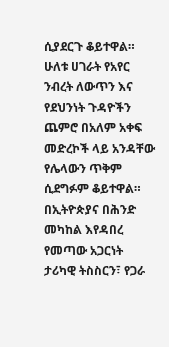ሲያደርጉ ቆይተዋል። ሁለቱ ሀገራት የአየር ንብረት ለውጥን እና የደህንነት ጉዳዮችን ጨምሮ በአለም አቀፍ መድረኮች ላይ አንዳቸው የሌላውን ጥቅም ሲደግፉም ቆይተዋል። በኢትዮጵያና በሕንድ መካከል እየዳበረ የመጣው አጋርነት ታሪካዊ ትስስርን፣ የጋራ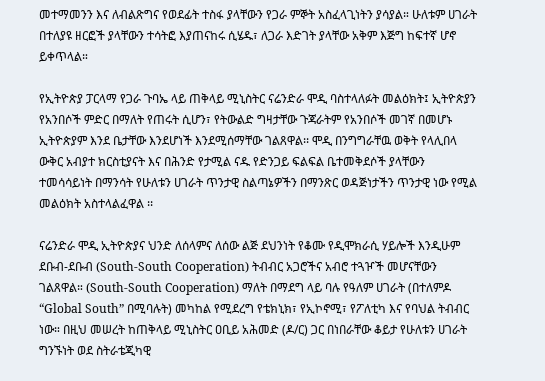መተማመንን እና ለብልጽግና የወደፊት ተስፋ ያላቸውን የጋራ ምኞት አስፈላጊነትን ያሳያል። ሁለቱም ሀገራት በተለያዩ ዘርፎች ያላቸውን ተሳትፎ እያጠናከሩ ሲሄዱ፣ ለጋራ እድገት ያላቸው አቅም እጅግ ከፍተኛ ሆኖ ይቀጥላል።

የኢትዮጵያ ፓርላማ የጋራ ጉባኤ ላይ ጠቅላይ ሚኒስትር ናሬንድራ ሞዲ ባስተላለፉት መልዕክት፤ ኢትዮጵያን የአንበሶች ምድር በማለት የጠሩት ሲሆን፣ የትውልድ ግዛታቸው ጉጃራትም የአንበሶች መገኛ በመሆኑ ኢትዮጵያም እንደ ቤታቸው እንደሆነች እንደሚሰማቸው ገልጸዋል፡፡ ሞዲ በንግግራቸዉ ወቅት የላሊበላ ውቅር አብያተ ክርስቲያናት እና በሕንድ የታሚል ናዱ የድንጋይ ፍልፍል ቤተመቅደሶች ያላቸውን ተመሳሳይነት በማንሳት የሁለቱን ሀገራት ጥንታዊ ስልጣኔዎችን በማንጽር ወዳጅነታችን ጥንታዊ ነው የሚል መልዕክት አስተላልፈዋል ፡፡

ናሬንድራ ሞዲ ኢትዮጵያና ህንድ ለሰላምና ለሰው ልጅ ደህንነት የቆሙ የዲሞክራሲ ሃይሎች እንዲሁም ደቡብ-ደቡብ (South-South Cooperation) ትብብር አጋሮችና አብሮ ተጓዦች መሆናቸውን ገልጸዋል። (South-South Cooperation) ማለት በማደግ ላይ ባሉ የዓለም ሀገራት (በተለምዶ “Global South” በሚባሉት) መካከል የሚደረግ የቴክኒክ፣ የኢኮኖሚ፣ የፖለቲካ እና የባህል ትብብር ነው። በዚህ መሠረት ከጠቅላይ ሚኒስትር ዐቢይ አሕመድ (ዶ/ር) ጋር በነበራቸው ቆይታ የሁለቱን ሀገራት ግንኙነት ወደ ስትራቴጂካዊ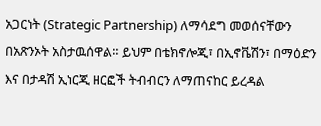አጋርነት (Strategic Partnership) ለማሳደግ መወሰናቸውን በአጽንኦት አስታዉሰዋል። ይህም በቴክኖሎጂ፣ በኢኖቬሽን፣ በማዕድን እና በታዳሽ ኢነርጂ ዘርፎች ትብብርን ለማጠናከር ይረዳል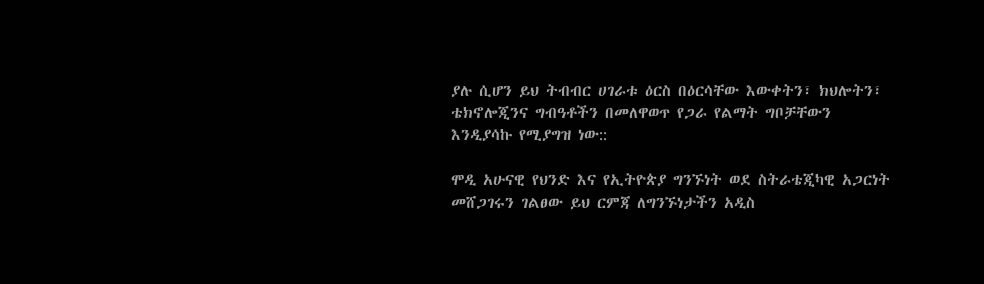ያሉ ሲሆን ይህ ትብብር ሀገራቱ ዕርስ በዕርሳቸው እውቀትን፣ ክህሎትን፣ ቴክኖሎጂንና ግብዓቶችን በመለዋወጥ የጋራ የልማት ግቦቻቸውን እንዲያሳኩ የሚያግዝ ነው::

ሞዲ አሁናዊ የህንድ እና የኢትዮጵያ ግንኙነት ወደ ስትራቴጂካዊ አጋርነት መሸጋገሩን ገልፀው ይህ ርምጃ ለግንኙነታችን አዲስ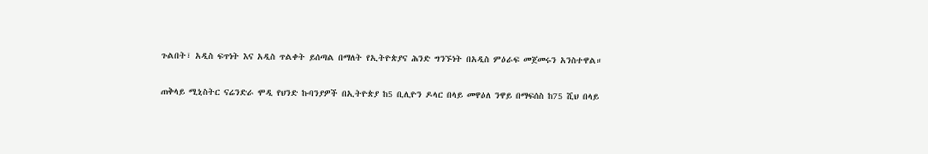ጉልበት፣ አዲስ ፍጥነት እና አዲስ ጥልቀት ይሰጣል በማለት የኢትዮጵያና ሕንድ ግንኙነት በአዲስ ምዕራፍ መጀመሩን አንስተዋል።

ጠቅላይ ሚኒስትር ናሬንድራ ሞዲ የህንድ ኩባንያዎች በኢትዮጵያ ከ5 ቢሊዮን ዶላር በላይ መዋዕለ ንዋይ በማፍሰስ ከ75 ሺህ በላይ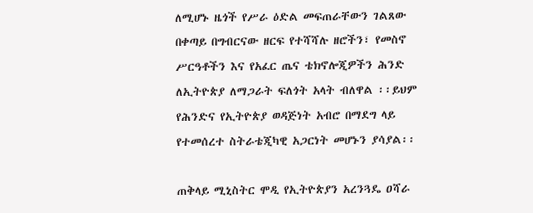ለሚሆኑ ዜጎች የሥራ ዕድል መፍጠራቸውን ገልጸው በቀጣይ በግብርናው ዘርፍ የተሻሻሉ ዘሮችን፣ የመስኖ ሥርዓቶችን እና የአፈር ጤና ቴክኖሎጂዎችን ሕንድ ለኢትዮጵያ ለማጋራት ፍለጎት አላት ብለዋል ፡፡ይህም የሕንድና የኢትዮጵያ ወዳጅነት አብሮ በማደግ ላይ የተመሰረተ ስትራቴጂካዊ አጋርነት መሆኑን ያሳያል፡፡

ጠቅላይ ሚኒስትር ሞዲ የኢትዮጵያን አረንጓዴ ዐሻራ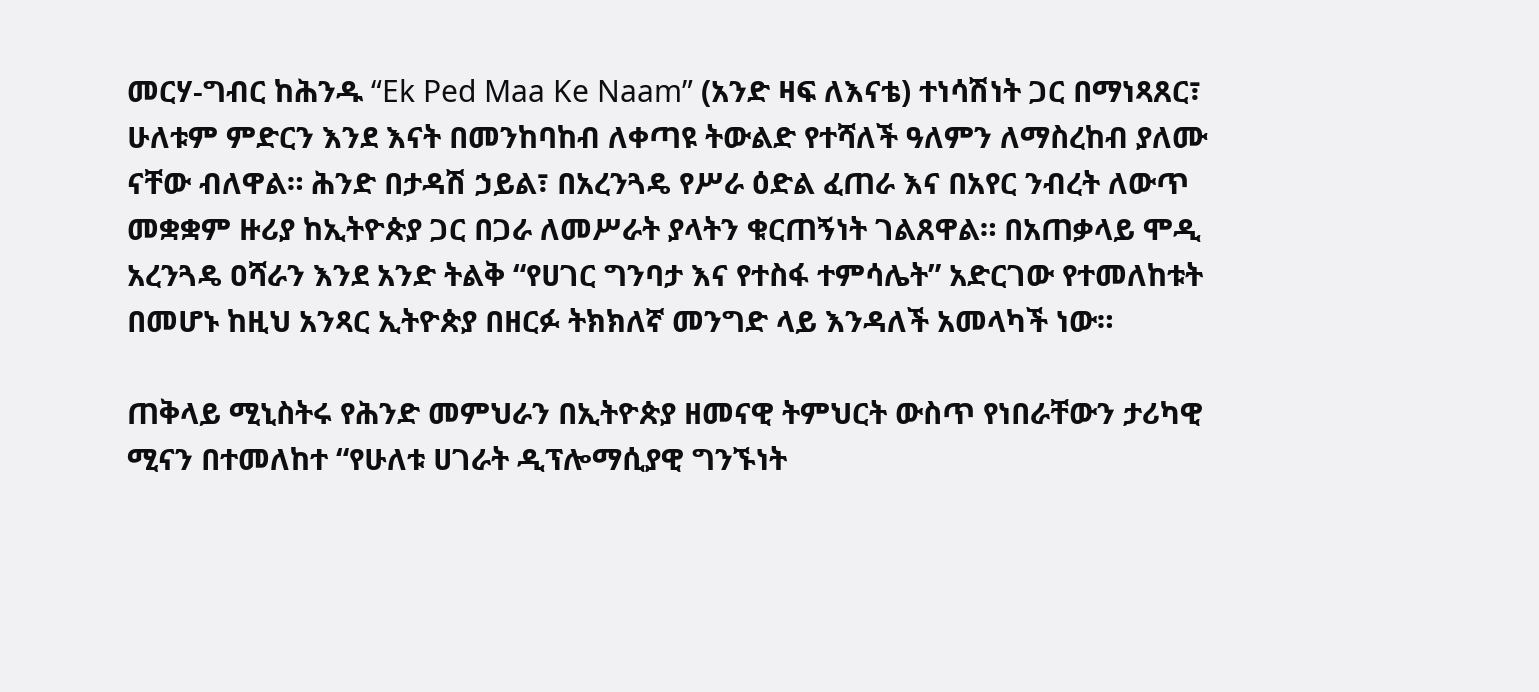መርሃ-ግብር ከሕንዱ “Ek Ped Maa Ke Naam” (አንድ ዛፍ ለእናቴ) ተነሳሽነት ጋር በማነጻጸር፣ ሁለቱም ምድርን እንደ እናት በመንከባከብ ለቀጣዩ ትውልድ የተሻለች ዓለምን ለማስረከብ ያለሙ ናቸው ብለዋል። ሕንድ በታዳሽ ኃይል፣ በአረንጓዴ የሥራ ዕድል ፈጠራ እና በአየር ንብረት ለውጥ መቋቋም ዙሪያ ከኢትዮጵያ ጋር በጋራ ለመሥራት ያላትን ቁርጠኝነት ገልጸዋል። በአጠቃላይ ሞዲ አረንጓዴ ዐሻራን እንደ አንድ ትልቅ “የሀገር ግንባታ እና የተስፋ ተምሳሌት” አድርገው የተመለከቱት በመሆኑ ከዚህ አንጻር ኢትዮጵያ በዘርፉ ትክክለኛ መንግድ ላይ እንዳለች አመላካች ነው።

ጠቅላይ ሚኒስትሩ የሕንድ መምህራን በኢትዮጵያ ዘመናዊ ትምህርት ውስጥ የነበራቸውን ታሪካዊ ሚናን በተመለከተ “የሁለቱ ሀገራት ዲፕሎማሲያዊ ግንኙነት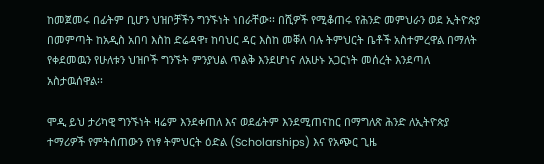ከመጀመሩ በፊትም ቢሆን ህዝቦቻችን ግንኙነት ነበራቸው፡፡ በሺዎች የሚቆጠሩ የሕንድ መምህራን ወደ ኢትዮጵያ በመምጣት ከአዲስ አበባ እስከ ድሬዳዋ፣ ከባህር ዳር እስከ መቐለ ባሉ ትምህርት ቤቶች አስተምረዋል በማለት የቀደመዉን የሁለቱን ህዝቦች ግንኙት ምንያህል ጥልቅ እንደሆነና ለአሁኑ አጋርነት መሰረት እንደጣለ አስታዉሰዋል፡፡

ሞዲ ይህ ታሪካዊ ግንኙነት ዛሬም እንደቀጠለ እና ወደፊትም እንደሚጠናከር በማግለጽ ሕንድ ለኢትዮጵያ ተማሪዎች የምትሰጠውን የነፃ ትምህርት ዕድል (Scholarships) እና የአጭር ጊዜ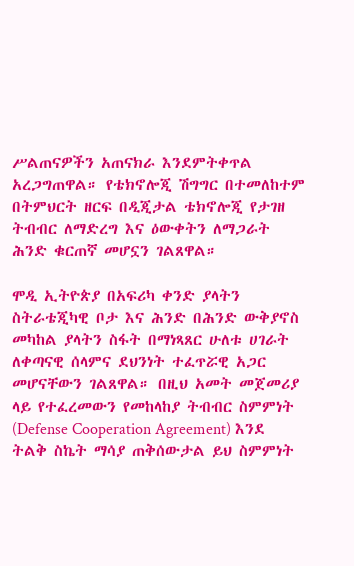ሥልጠናዎችን አጠናክራ እንደምትቀጥል አረጋግጠዋል። የቴክኖሎጂ ሽግግር በተመለከተም በትምህርት ዘርፍ በዲጂታል ቴክኖሎጂ የታገዘ ትብብር ለማድረግ እና ዕውቀትን ለማጋራት ሕንድ ቁርጠኛ መሆኗን ገልጸዋል።

ሞዲ ኢትዮጵያ በአፍሪካ ቀንድ ያላትን ስትራቴጂካዊ ቦታ እና ሕንድ በሕንድ ውቅያኖስ መካከል ያላትን ስፋት በማነጻጸር ሁለቱ ሀገራት ለቀጣናዊ ሰላምና ደህንነት ተፈጥሯዊ አጋር መሆናቸውን ገልጸዋል። በዚህ አመት መጀመሪያ ላይ የተፈረመውን የመከላከያ ትብብር ስምምነት (Defense Cooperation Agreement) እንደ ትልቅ ስኬት ማሳያ ጠቅሰውታል ይህ ስምምነት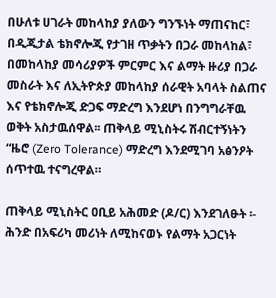በሁለቱ ሀገራት መከላከያ ያለውን ግንኙነት ማጠናከር፣ በዲጂታል ቴክኖሎጂ የታገዘ ጥቃትን በጋራ መከላከል፣ በመከላከያ መሳሪያዎች ምርምር እና ልማት ዙሪያ በጋራ መስራት እና ለኢትዮጵያ መከላከያ ሰራዊት አባላት ስልጠና እና የቴክኖሎጂ ድጋፍ ማድረግ እንደሆነ በንግግራቸዉ ወቅት አስታዉሰዋል፡፡ ጠቅላይ ሚኒስትሩ ሽብርተኝነትን “ዜሮ (Zero Tolerance) ማድረግ እንደሚገባ አፅንዖት ሰጥተዉ ተናግረዋል።

ጠቅላይ ሚኒስትር ዐቢይ አሕመድ (ዶ/ር) እንደገለፁት ፡- ሕንድ በአፍሪካ መሪነት ለሚከናወኑ የልማት አጋርነት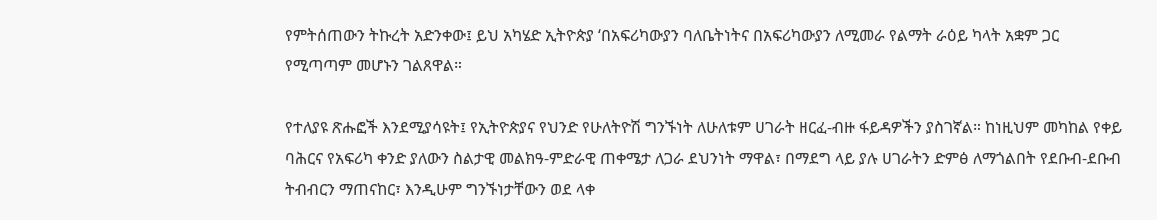የምትሰጠውን ትኩረት አድንቀው፤ ይህ አካሄድ ኢትዮጵያ ‘በአፍሪካውያን ባለቤትነትና በአፍሪካውያን ለሚመራ የልማት ራዕይ ካላት አቋም ጋር የሚጣጣም መሆኑን ገልጸዋል።

የተለያዩ ጽሑፎች እንደሚያሳዩት፤ የኢትዮጵያና የህንድ የሁለትዮሽ ግንኙነት ለሁለቱም ሀገራት ዘርፈ-ብዙ ፋይዳዎችን ያስገኛል። ከነዚህም መካከል የቀይ ባሕርና የአፍሪካ ቀንድ ያለውን ስልታዊ መልክዓ-ምድራዊ ጠቀሜታ ለጋራ ደህንነት ማዋል፣ በማደግ ላይ ያሉ ሀገራትን ድምፅ ለማጎልበት የደቡብ-ደቡብ ትብብርን ማጠናከር፣ እንዲሁም ግንኙነታቸውን ወደ ላቀ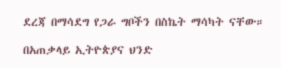ደረጃ በማሳደግ የጋራ ግቦችን በስኬት ማሳካት ናቸው።

በአጠቃላይ ኢትዮጵያና ህንድ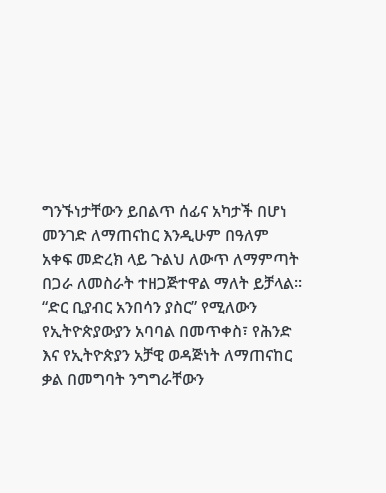ግንኙነታቸውን ይበልጥ ሰፊና አካታች በሆነ መንገድ ለማጠናከር እንዲሁም በዓለም አቀፍ መድረክ ላይ ጉልህ ለውጥ ለማምጣት በጋራ ለመስራት ተዘጋጅተዋል ማለት ይቻላል፡፡ “ድር ቢያብር አንበሳን ያስር” የሚለውን የኢትዮጵያውያን አባባል በመጥቀስ፣ የሕንድ እና የኢትዮጵያን አቻዊ ወዳጅነት ለማጠናከር ቃል በመግባት ንግግራቸውን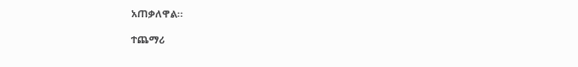አጠቃለዋል፡፡

ተጨማሪ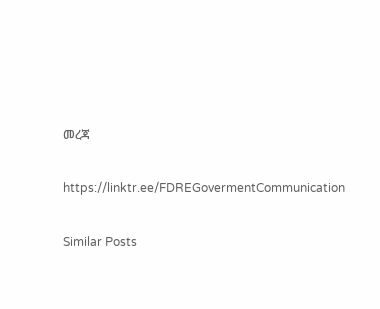መረጃ

https://linktr.ee/FDREGovermentCommunication

Similar Posts